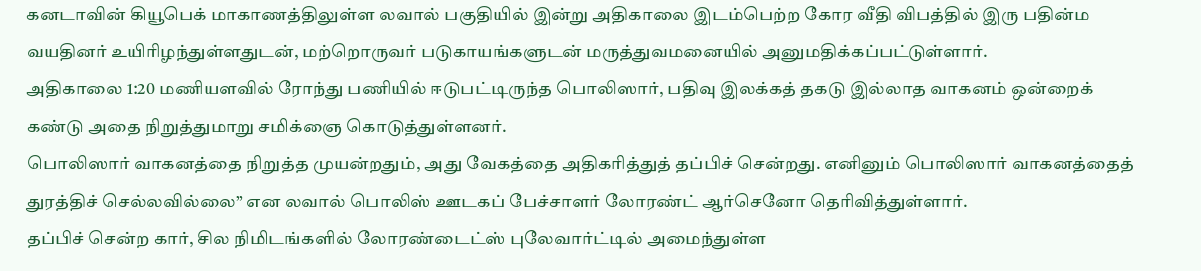கனடாவின் கியூபெக் மாகாணத்திலுள்ள லவால் பகுதியில் இன்று அதிகாலை இடம்பெற்ற கோர வீதி விபத்தில் இரு பதின்ம வயதினர் உயிரிழந்துள்ளதுடன், மற்றொருவர் படுகாயங்களுடன் மருத்துவமனையில் அனுமதிக்கப்பட்டுள்ளார்.
அதிகாலை 1:20 மணியளவில் ரோந்து பணியில் ஈடுபட்டிருந்த பொலிஸார், பதிவு இலக்கத் தகடு இல்லாத வாகனம் ஒன்றைக் கண்டு அதை நிறுத்துமாறு சமிக்ஞை கொடுத்துள்ளனர்.
பொலிஸார் வாகனத்தை நிறுத்த முயன்றதும், அது வேகத்தை அதிகரித்துத் தப்பிச் சென்றது. எனினும் பொலிஸார் வாகனத்தைத் துரத்திச் செல்லவில்லை” என லவால் பொலிஸ் ஊடகப் பேச்சாளர் லோரண்ட் ஆர்செனோ தெரிவித்துள்ளார்.
தப்பிச் சென்ற கார், சில நிமிடங்களில் லோரண்டைட்ஸ் புலேவார்ட்டில் அமைந்துள்ள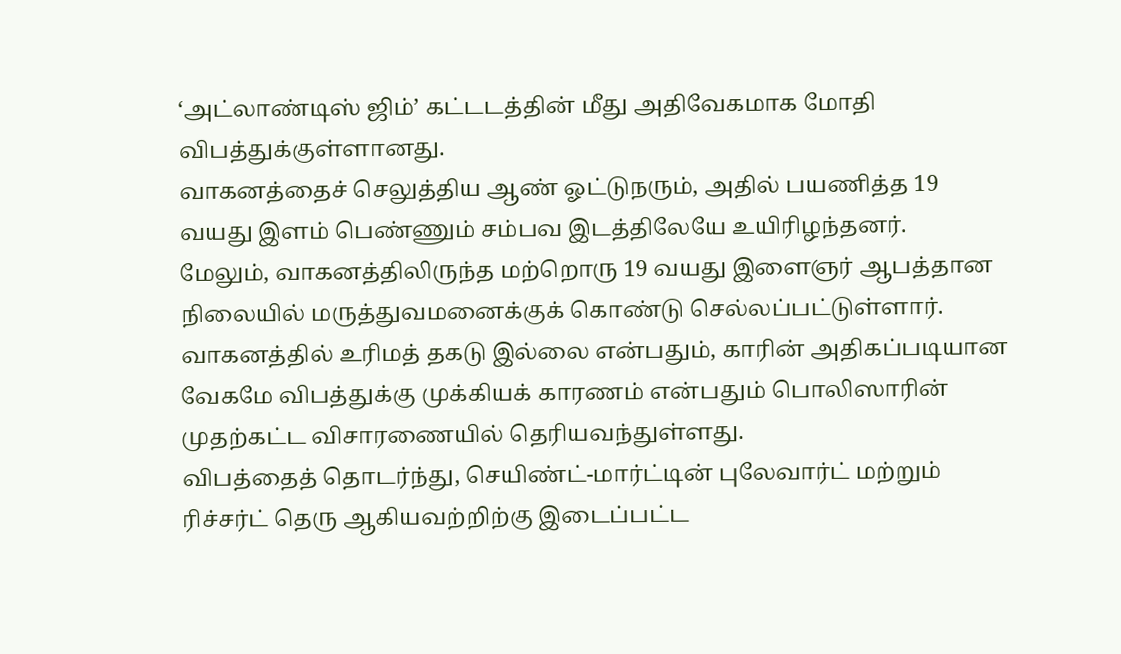‘அட்லாண்டிஸ் ஜிம்’ கட்டடத்தின் மீது அதிவேகமாக மோதி விபத்துக்குள்ளானது.
வாகனத்தைச் செலுத்திய ஆண் ஓட்டுநரும், அதில் பயணித்த 19 வயது இளம் பெண்ணும் சம்பவ இடத்திலேயே உயிரிழந்தனர்.
மேலும், வாகனத்திலிருந்த மற்றொரு 19 வயது இளைஞர் ஆபத்தான நிலையில் மருத்துவமனைக்குக் கொண்டு செல்லப்பட்டுள்ளார்.
வாகனத்தில் உரிமத் தகடு இல்லை என்பதும், காரின் அதிகப்படியான வேகமே விபத்துக்கு முக்கியக் காரணம் என்பதும் பொலிஸாரின் முதற்கட்ட விசாரணையில் தெரியவந்துள்ளது.
விபத்தைத் தொடர்ந்து, செயிண்ட்-மார்ட்டின் புலேவார்ட் மற்றும் ரிச்சர்ட் தெரு ஆகியவற்றிற்கு இடைப்பட்ட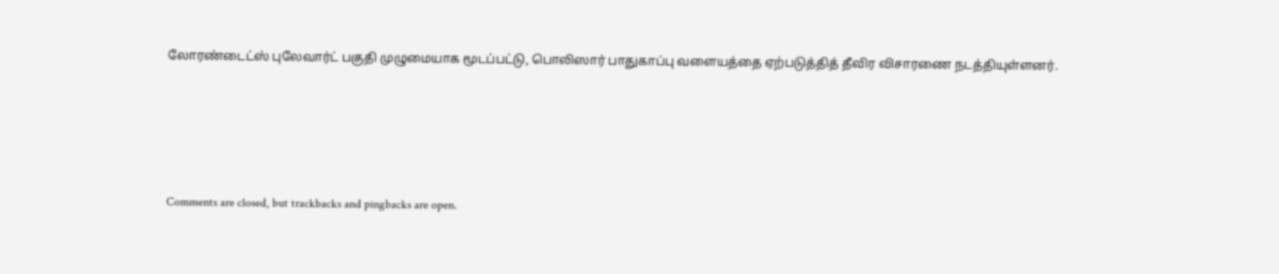லோரண்டைட்ஸ் புலேவார்ட் பகுதி முழுமையாக மூடப்பட்டு, பொலிஸார் பாதுகாப்பு வளையத்தை ஏற்படுத்தித் தீவிர விசாரணை நடத்தியுள்ளனர்.





Comments are closed, but trackbacks and pingbacks are open.